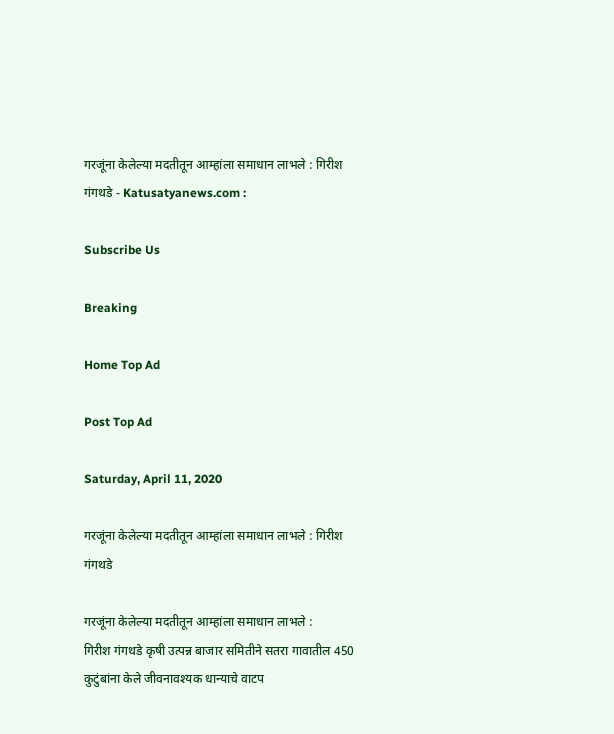गरजूंना केलेल्या मदतीतून आम्हांला समाधान लाभले : गिरीश गंगथडे - Katusatyanews.com :

Subscribe Us

Breaking

Home Top Ad

Post Top Ad

Saturday, April 11, 2020

गरजूंना केलेल्या मदतीतून आम्हांला समाधान लाभले : गिरीश गंगथडे

गरजूंना केलेल्या मदतीतून आम्हांला समाधान लाभले :
गिरीश गंगथडे कृषी उत्पन्न बाजार समितीने सतरा गावातील 450 कुटुंबांना केले जीवनावश्यक धान्याचे वाटप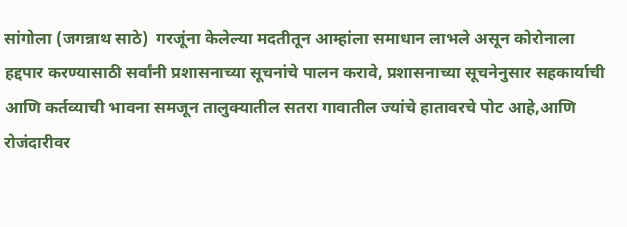सांगोला (जगन्नाथ साठे)  गरजूंना केलेल्या मदतीतून आम्हांला समाधान लाभले असून कोरोनाला हद्दपार करण्यासाठी सर्वांनी प्रशासनाच्या सूचनांचे पालन करावे, प्रशासनाच्या सूचनेनुसार सहकार्याची आणि कर्तव्याची भावना समजून तालुक्यातील सतरा गावातील ज्यांचे हातावरचे पोट आहे,आणि रोजंदारीवर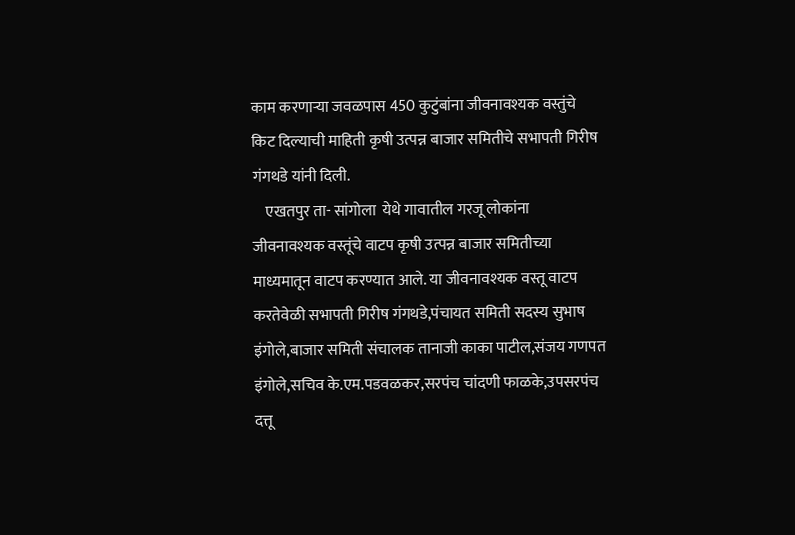काम करणाऱ्या जवळपास 450 कुटुंबांना जीवनावश्यक वस्तुंचे किट दिल्याची माहिती कृषी उत्पन्न बाजार समितीचे सभापती गिरीष गंगथडे यांनी दिली.
    एखतपुर ता- सांगोला  येथे गावातील गरजू लोकांना जीवनावश्यक वस्तूंचे वाटप कृषी उत्पन्न बाजार समितीच्या माध्यमातून वाटप करण्यात आले. या जीवनावश्यक वस्तू वाटप करतेवेळी सभापती गिरीष गंगथडे,पंचायत समिती सदस्य सुभाष इंगोले,बाजार समिती संचालक तानाजी काका पाटील,संजय गणपत इंगोले,सचिव के.एम.पडवळकर,सरपंच चांदणी फाळके,उपसरपंच दत्तू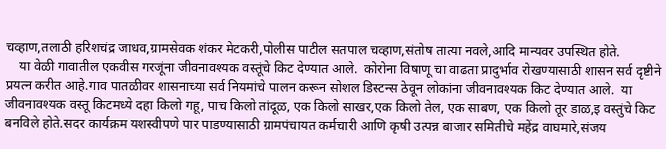चव्हाण,तलाठी हरिशचंद्र जाधव,ग्रामसेवक शंकर मेटकरी,पोलीस पाटील सतपाल चव्हाण,संतोष तात्या नवले,आदि मान्यवर उपस्थित होते.
    या वेळी गावातील एकवीस गरजूंना जीवनावश्यक वस्तूंचे किट देण्यात आले.  कोरोना विषाणू चा वाढता प्रादुर्भाव रोखण्यासाठी शासन सर्व दृष्टीने  प्रयत्न करीत आहे.गाव पातळीवर शासनाच्या सर्व नियमांचे पालन करून सोशल डिस्टन्स ठेवून लोकांना जीवनावश्यक किट देण्यात आले.  या जीवनावश्यक वस्तू किटमध्ये दहा किलो गहू, पाच किलो तांदूळ, एक किलो साखर,एक किलो तेल, एक साबण, एक किलो तूर डाळ,इ वस्तुंचे किट बनविले होते.सदर कार्यक्रम यशस्वीपणे पार पाडण्यासाठी ग्रामपंचायत कर्मचारी आणि कृषी उत्पन्न बाजार समितीचे महेंद्र वाघमारे,संजय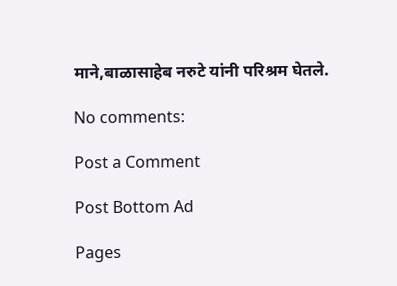माने,बाळासाहेब नरुटे यांनी परिश्रम घेतले.

No comments:

Post a Comment

Post Bottom Ad

Pages